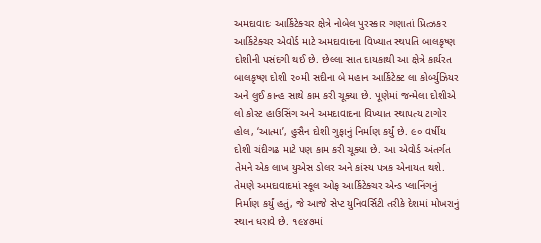અમદાવાદઃ આર્કિટેક્ચર ક્ષેત્રે નોબેલ પુરસ્કાર ગણાતાં પ્રિત્ઝકર આર્કિટેક્ચર એવોર્ડ માટે અમદાવાદના વિખ્યાત સ્થપતિ બાલકૃષ્ણ દોશીની પસંદગી થઈ છે. છેલ્લા સાત દાયકાથી આ ક્ષેત્રે કાર્યરત બાલકૃષ્ણ દોશી ૨૦મી સદીના બે મહાન આર્કિટેક્ટ લા કોર્બ્યુઝિયર અને લુઈ કાન્હ સાથે કામ કરી ચૂક્યા છે. પૂણેમાં જન્મેલા દોશીએ લો કોસ્ટ હાઉસિંગ અને અમદાવાદના વિખ્યાત સ્થાપત્ય ટાગોર હોલ, ‘આત્મા’, હુસૈન દોશી ગુફાનું નિર્માણ કર્યું છે. ૯૦ વર્ષીય દોશી ચંદીગઢ માટે પણ કામ કરી ચૂક્યા છે. આ એવોર્ડ અંતર્ગત તેમને એક લાખ યુએસ ડોલર અને કાંસ્ય પત્રક એનાયત થશે. તેમણે અમદાવાદમાં સ્કૂલ ઓફ આર્કિટેક્ચર એન્ડ પ્લાનિંગનું નિર્માણ કર્યું હતું, જે આજે સેપ્ટ યુનિવર્સિટી તરીકે દેશમાં મોખરાનું સ્થાન ધરાવે છે. ૧૯૪૭માં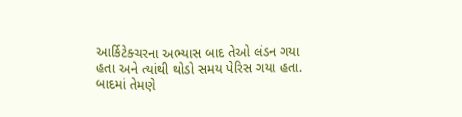આર્કિટેક્ચરના અભ્યાસ બાદ તેઓ લંડન ગયા હતા અને ત્યાંથી થોડો સમય પેરિસ ગયા હતા. બાદમાં તેમણે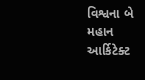વિશ્વના બે મહાન આર્કિટેક્ટ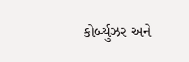કોર્બ્યુઝર અને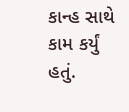કાન્હ સાથે કામ કર્યું હતું.